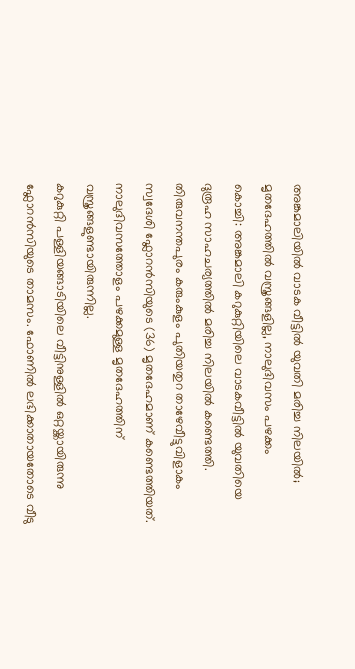അങ്കമാലിയിൽ വാടക വീട്ടിൽ യുവതി മരിച്ച നിലയിൽ; മൃതദേഹത്തിൽ വസ്ത്രങ്ങളില്ല, നാലുദിവസം പഴക്കം
കൊച്ചി: അങ്കമാലി കറുകുറ്റിയിലെ വാടകവീട്ടിൽ യുവതിയെ ദുരൂഹ സാഹചര്യത്തിൽ മരിച്ച നിലയിൽ കണ്ടെത്തി. തിരുവനന്തപുരം കരുംകുളം പുതിയതുറ താഴേവീട്ടുവിളാകം സ്വദേശി ഫ്ലോറൻസിയുടെ (36) മൃതദേഹമാണ് കണ്ടെത്തിയത്. നാലുദിവസത്തോളം പഴക്കമുള്ള മൃതദേഹത്തിന് വസ്ത്രങ്ങളുണ്ടായിരുന്നില്ല.
കറുകുറ്റി പള്ളിയങ്ങാടിയിലെ വീട്ടിനുള്ളിൽ ഒറ്റയ്ക്കായിരുന്നു ഫ്ലോറൻസിയുടെ താമസം. ഫോണിൽ ലഭിക്കാതായതോടെ വീടു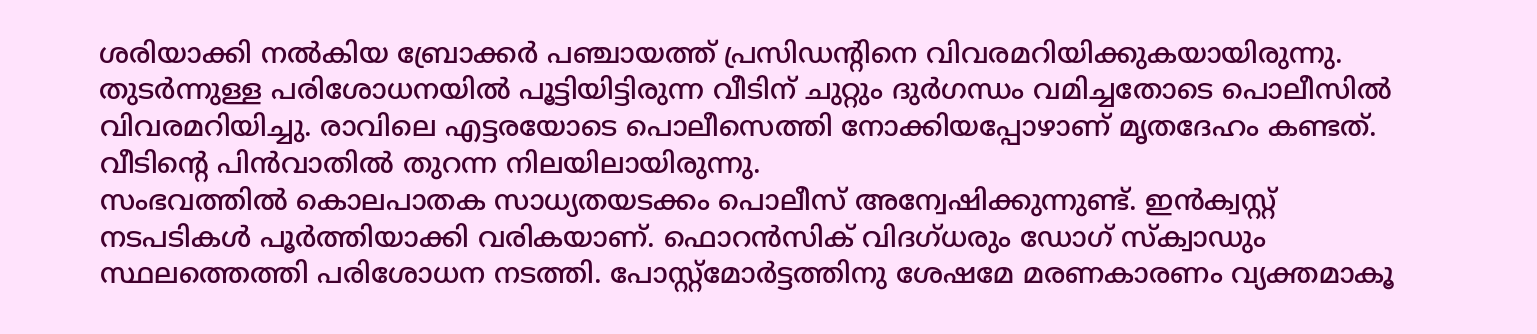ശരിയാക്കി നൽകിയ ബ്രോക്കർ പഞ്ചായത്ത് പ്രസിഡന്റിനെ വിവരമറിയിക്കുകയായിരുന്നു. തുടർന്നുള്ള പരിശോധനയിൽ പൂട്ടിയിട്ടിരുന്ന വീടിന് ചുറ്റും ദുർഗന്ധം വമിച്ചതോടെ പൊലീസിൽ വിവരമറിയിച്ചു. രാവിലെ എട്ടരയോടെ പൊലീസെത്തി നോക്കിയപ്പോഴാണ് മൃതദേഹം കണ്ടത്. വീടിന്റെ പിൻവാതിൽ തുറന്ന നിലയിലായിരുന്നു.
സംഭവത്തിൽ കൊലപാതക സാധ്യതയടക്കം പൊലീസ് അന്വേഷിക്കുന്നുണ്ട്. ഇൻക്വസ്റ്റ് നടപടികൾ പൂർത്തിയാക്കി വരികയാണ്. ഫൊറൻസിക് വിദഗ്ധരും ഡോഗ് സ്ക്വാഡും സ്ഥലത്തെത്തി പരിശോധന നടത്തി. പോസ്റ്റ്മോർട്ടത്തിനു ശേഷമേ മരണകാരണം വ്യക്തമാകൂ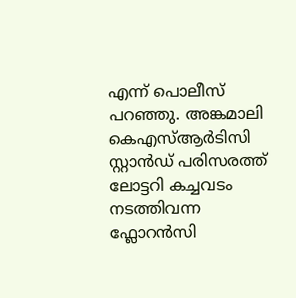എന്ന് പൊലീസ് പറഞ്ഞു. അങ്കമാലി കെഎസ്ആർടിസി സ്റ്റാൻഡ് പരിസരത്ത് ലോട്ടറി കച്ചവടം നടത്തിവന്ന ഫ്ലോറൻസി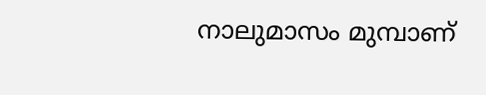നാലുമാസം മുമ്പാണ്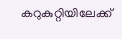കറുകുറ്റിയിലേക്ക്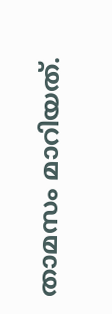താമസം മാറിയത്.